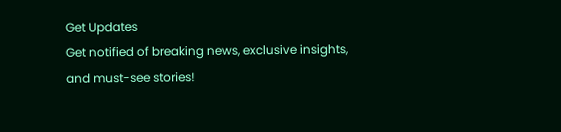Get Updates
Get notified of breaking news, exclusive insights, and must-see stories!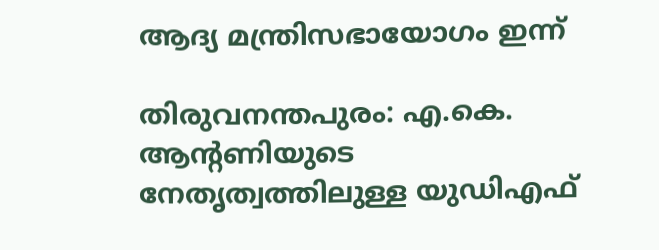ആദ്യ മന്ത്രിസഭായോഗം ഇന്ന്

തിരുവനന്തപുരം: എ.കെ. ആന്റണിയുടെ നേതൃത്വത്തിലുള്ള യുഡിഎഫ്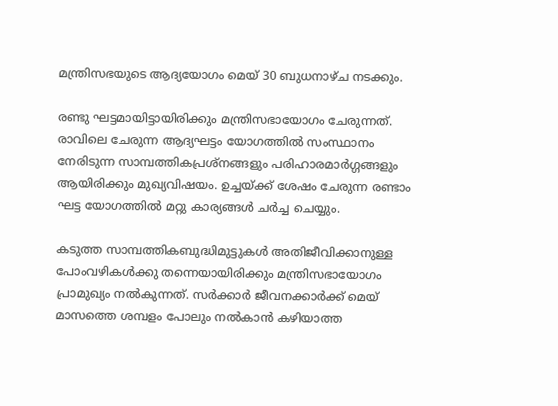മന്ത്രിസഭയുടെ ആദ്യയോഗം മെയ് 30 ബുധനാഴ്ച നടക്കും.

രണ്ടു ഘട്ടമായിട്ടായിരിക്കും മന്ത്രിസഭായോഗം ചേരുന്നത്. രാവിലെ ചേരുന്ന ആദ്യഘട്ടം യോഗത്തില്‍ സംസ്ഥാനം നേരിടുന്ന സാമ്പത്തികപ്രശ്നങ്ങളും പരിഹാരമാര്‍ഗ്ഗങ്ങളും ആയിരിക്കും മുഖ്യവിഷയം. ഉച്ചയ്ക്ക് ശേഷം ചേരുന്ന രണ്ടാം ഘട്ട യോഗത്തില്‍ മറ്റു കാര്യങ്ങള്‍ ചര്‍ച്ച ചെയ്യും.

കടുത്ത സാമ്പത്തികബുദ്ധിമുട്ടുകള്‍ അതിജീവിക്കാനുള്ള പോംവഴികള്‍ക്കു തന്നെയായിരിക്കും മന്ത്രിസഭായോഗം പ്രാമുഖ്യം നല്‍കുന്നത്. സര്‍ക്കാര്‍ ജീവനക്കാര്‍ക്ക് മെയ് മാസത്തെ ശമ്പളം പോലും നല്‍കാന്‍ കഴിയാത്ത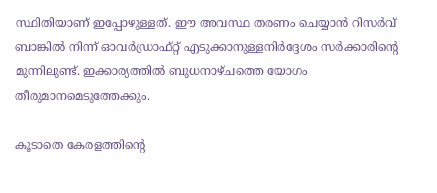സ്ഥിതിയാണ് ഇപ്പോഴുള്ളത്. ഈ അവസ്ഥ തരണം ചെയ്യാന്‍ റിസര്‍വ് ബാങ്കില്‍ നിന്ന് ഓവര്‍ഡ്രാഫ്റ്റ് എടുക്കാനുള്ളനിര്‍ദ്ദേശം സര്‍ക്കാരിന്റെ മുന്നിലുണ്ട്. ഇക്കാര്യത്തില്‍ ബുധനാഴ്ചത്തെ യോഗം തീരുമാനമെടുത്തേക്കും.

കൂടാതെ കേരളത്തിന്റെ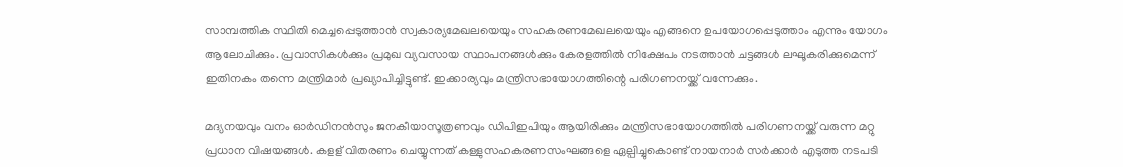സാമ്പത്തിക സ്ഥിതി മെച്ചപ്പെടുത്താന്‍ സ്വകാര്യമേഖലയെയും സഹകരണമേഖലയെയും എങ്ങനെ ഉപയോഗപ്പെടുത്താം എന്നും യോഗം ആലോചിക്കും. പ്രവാസികള്‍ക്കും പ്രമുഖ വ്യവസായ സ്ഥാപനങ്ങള്‍ക്കും കേരളത്തില്‍ നിക്ഷേപം നടത്താന്‍ ചട്ടങ്ങള്‍ ലഘൂകരിക്കുമെന്ന് ഇതിനകം തന്നെ മന്ത്രിമാര്‍ പ്രഖ്യാപിച്ചിട്ടുണ്ട്. ഇക്കാര്യവും മന്ത്രിസഭായോഗത്തിന്റെ പരിഗണനയ്ക്ക് വന്നേക്കും.

മദ്യനയവും വനം ഓര്‍ഡിനന്‍സും ജനകീയാസൂത്രണവും ഡിപിഇപിയും ആയിരിക്കും മന്ത്രിസഭായോഗത്തില്‍ പരിഗണനയ്ക്ക് വരുന്ന മറ്റു പ്രധാന വിഷയങ്ങള്‍. കളള് വിതരണം ചെയ്യുന്നത് കള്ളുസഹകരണസംഘങ്ങളെ ഏല്പിച്ചുകൊണ്ട് നായനാര്‍ സര്‍ക്കാര്‍ എടുത്ത നടപടി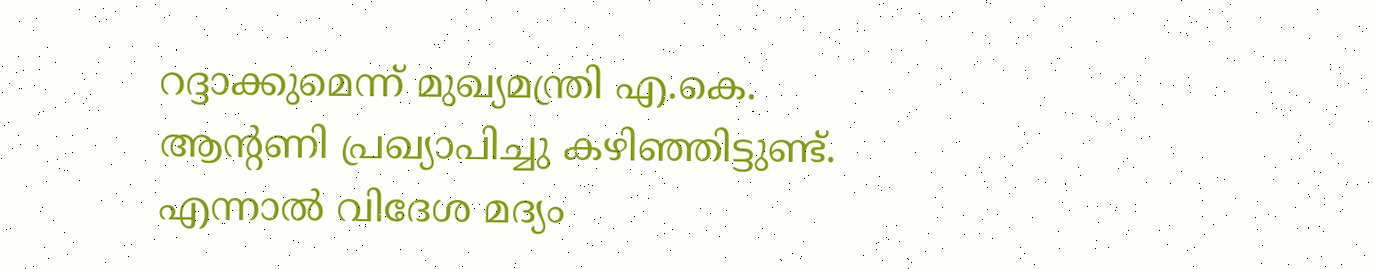റദ്ദാക്കുമെന്ന് മുഖ്യമന്ത്രി എ.കെ. ആന്റണി പ്രഖ്യാപിച്ചു കഴിഞ്ഞിട്ടുണ്ട്. എന്നാല്‍ വിദേശ മദ്യം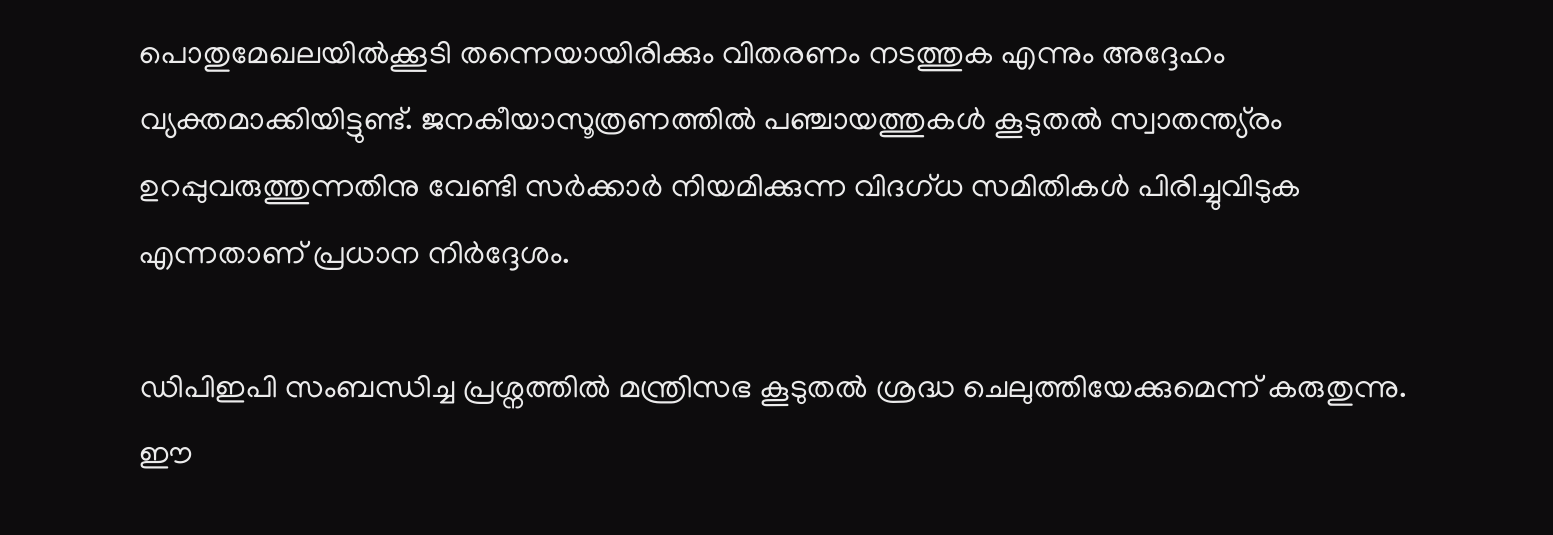പൊതുമേഖലയില്‍ക്കൂടി തന്നെയായിരിക്കും വിതരണം നടത്തുക എന്നും അദ്ദേഹം വ്യക്തമാക്കിയിട്ടുണ്ട്. ജനകീയാസൂത്രണത്തില്‍ പഞ്ചായത്തുകള്‍ കൂടുതല്‍ സ്വാതന്ത്യ്രം ഉറപ്പുവരുത്തുന്നതിനു വേണ്ടി സര്‍ക്കാര്‍ നിയമിക്കുന്ന വിദഗ്ധ സമിതികള്‍ പിരിച്ചുവിടുക എന്നതാണ് പ്രധാന നിര്‍ദ്ദേശം.

ഡിപിഇപി സംബന്ധിച്ച പ്രശ്നത്തില്‍ മന്ത്രിസഭ കൂടുതല്‍ ശ്രദ്ധ ചെലുത്തിയേക്കുമെന്ന് കരുതുന്നു. ഈ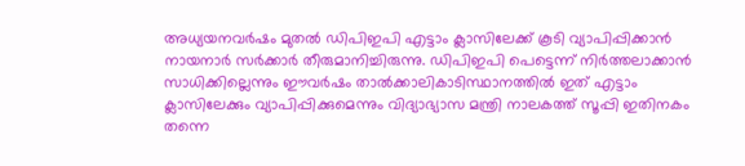അധ്യയനവര്‍ഷം മുതല്‍ ഡിപിഇപി എട്ടാം ക്ലാസിലേക്ക് കൂടി വ്യാപിപ്പിക്കാന്‍ നായനാര്‍ സര്‍ക്കാര്‍ തീരുമാനിച്ചിരുന്നു. ഡിപിഇപി പെട്ടെന്ന് നിര്‍ത്തലാക്കാന്‍ സാധിക്കില്ലെന്നും ഈവര്‍ഷം താല്‍ക്കാലികാടിസ്ഥാനത്തില്‍ ഇത് എട്ടാം ക്ലാസിലേക്കും വ്യാപിപ്പിക്കുമെന്നും വിദ്യാഭ്യാസ മന്ത്രി നാലകത്ത് സൂപ്പി ഇതിനകം തന്നെ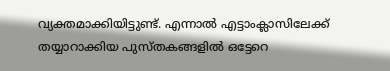വ്യക്തമാക്കിയിട്ടുണ്ട്. എന്നാല്‍ എട്ടാംക്ലാസിലേക്ക് തയ്യാറാക്കിയ പുസ്തകങ്ങളില്‍ ഒട്ടേറെ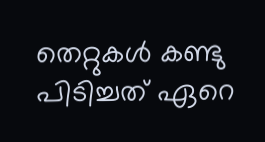തെറ്റുകള്‍ കണ്ടു പിടിച്ചത് ഏറെ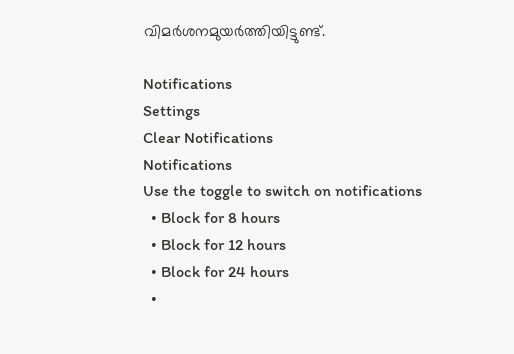വിമര്‍ശനമുയര്‍ത്തിയിട്ടുണ്ട്.

Notifications
Settings
Clear Notifications
Notifications
Use the toggle to switch on notifications
  • Block for 8 hours
  • Block for 12 hours
  • Block for 24 hours
  •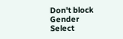Don't block
Gender
Select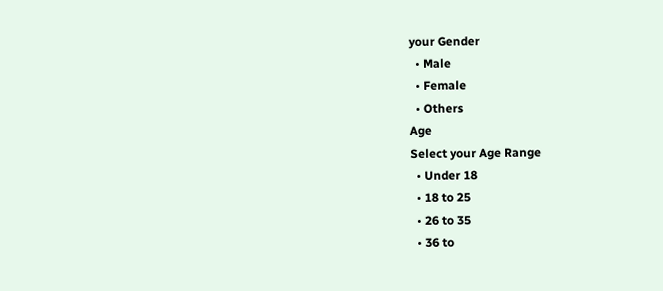your Gender
  • Male
  • Female
  • Others
Age
Select your Age Range
  • Under 18
  • 18 to 25
  • 26 to 35
  • 36 to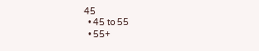45
  • 45 to 55
  • 55+